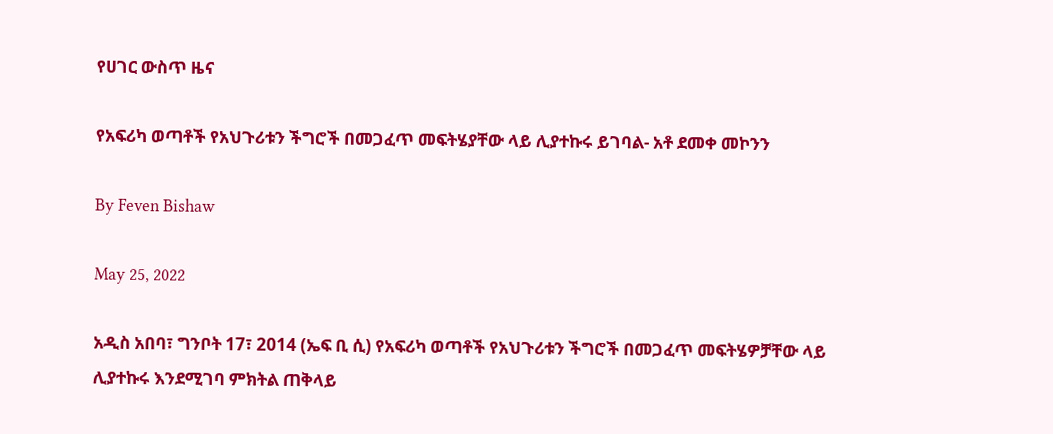የሀገር ውስጥ ዜና

የአፍሪካ ወጣቶች የአህጉሪቱን ችግሮች በመጋፈጥ መፍትሄያቸው ላይ ሊያተኩሩ ይገባል- አቶ ደመቀ መኮንን

By Feven Bishaw

May 25, 2022

አዲስ አበባ፣ ግንቦት 17፣ 2014 (ኤፍ ቢ ሲ) የአፍሪካ ወጣቶች የአህጉሪቱን ችግሮች በመጋፈጥ መፍትሄዎቻቸው ላይ ሊያተኩሩ እንደሚገባ ምክትል ጠቅላይ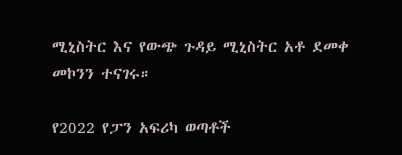ሚኒስትር እና የውጭ ጉዳይ ሚኒስትር አቶ ደመቀ መኮንን ተናገሩ።

የ2022 የፓን አፍሪካ ወጣቶች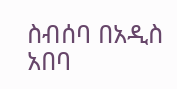ስብሰባ በአዲስ አበባ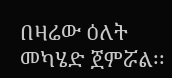በዛሬው ዕለት መካሄድ ጀምሯል፡፡